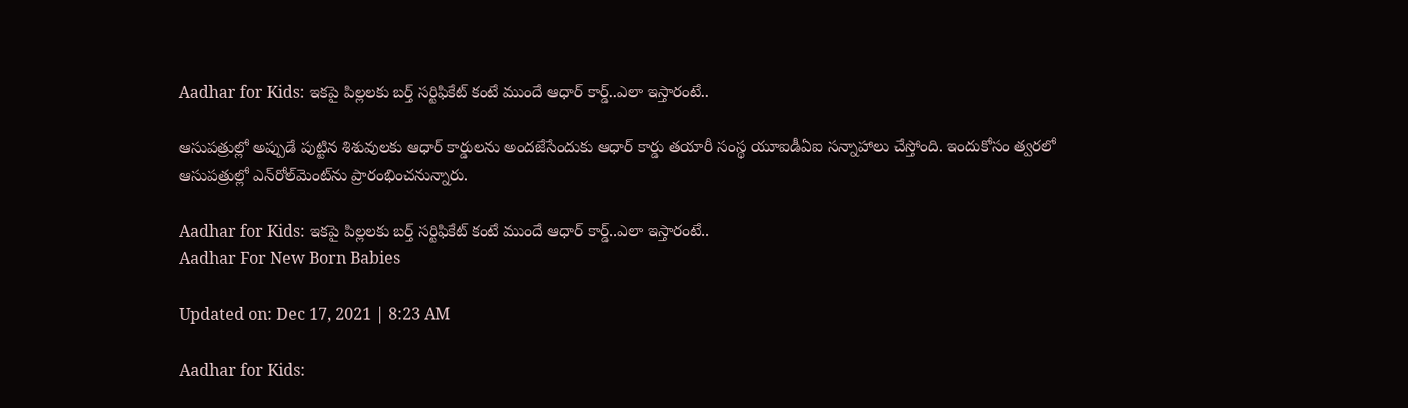Aadhar for Kids: ఇకపై పిల్లలకు బర్త్ సర్టిఫికేట్ కంటే ముందే ఆధార్ కార్డ్..ఎలా ఇస్తారంటే..

ఆసుపత్రుల్లో అప్పుడే పుట్టిన శిశువులకు ఆధార్ కార్డులను అందజేసేందుకు ఆధార్ కార్డు తయారీ సంస్థ యూఐడీఏఐ సన్నాహాలు చేస్తోంది. ఇందుకోసం త్వరలో ఆసుపత్రుల్లో ఎన్‌రోల్‌మెంట్‌ను ప్రారంభించనున్నారు.

Aadhar for Kids: ఇకపై పిల్లలకు బర్త్ సర్టిఫికేట్ కంటే ముందే ఆధార్ కార్డ్..ఎలా ఇస్తారంటే..
Aadhar For New Born Babies

Updated on: Dec 17, 2021 | 8:23 AM

Aadhar for Kids: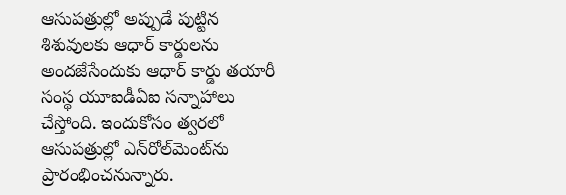ఆసుపత్రుల్లో అప్పుడే పుట్టిన శిశువులకు ఆధార్ కార్డులను అందజేసేందుకు ఆధార్ కార్డు తయారీ సంస్థ యూఐడీఏఐ సన్నాహాలు చేస్తోంది. ఇందుకోసం త్వరలో ఆసుపత్రుల్లో ఎన్‌రోల్‌మెంట్‌ను ప్రారంభించనున్నారు.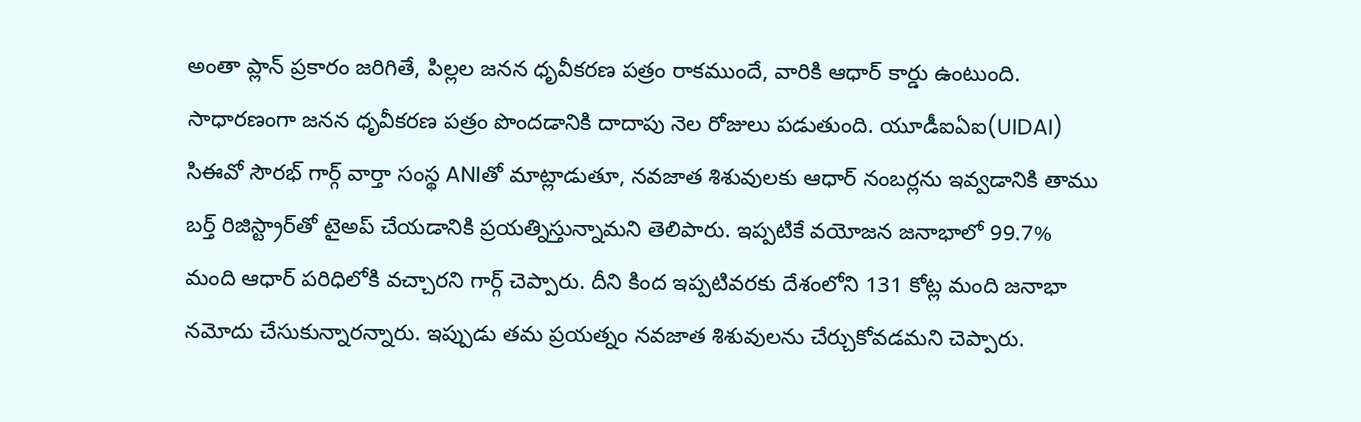అంతా ప్లాన్ ప్రకారం జరిగితే, పిల్లల జనన ధృవీకరణ పత్రం రాకముందే, వారికి ఆధార్ కార్డు ఉంటుంది. సాధారణంగా జనన ధృవీకరణ పత్రం పొందడానికి దాదాపు నెల రోజులు పడుతుంది. యూడీఐఏఐ(UIDAI) సిఈవో సౌరభ్ గార్గ్ వార్తా సంస్థ ANIతో మాట్లాడుతూ, నవజాత శిశువులకు ఆధార్ నంబర్లను ఇవ్వడానికి తాము బర్త్ రిజిస్ట్రార్‌తో టైఅప్ చేయడానికి ప్రయత్నిస్తున్నామని తెలిపారు. ఇప్పటికే వయోజన జనాభాలో 99.7% మంది ఆధార్ పరిధిలోకి వచ్చారని గార్గ్ చెప్పారు. దీని కింద ఇప్పటివరకు దేశంలోని 131 కోట్ల మంది జనాభా నమోదు చేసుకున్నారన్నారు. ఇప్పుడు తమ ప్రయత్నం నవజాత శిశువులను చేర్చుకోవడమని చెప్పారు.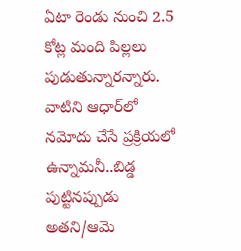ఏటా రెండు నుంచి 2.5 కోట్ల మంది పిల్లలు పుడుతున్నారన్నారు. వాటిని ఆధార్‌లో నమోదు చేసే ప్రక్రియలో ఉన్నామనీ..బిడ్డ పుట్టినప్పుడు అతని/ఆమె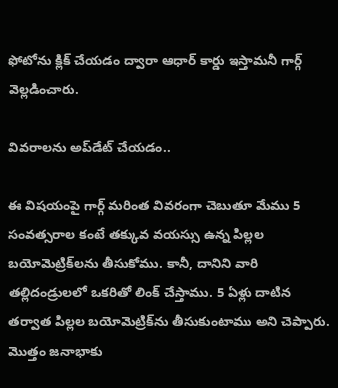ఫోటోను క్లిక్ చేయడం ద్వారా ఆధార్ కార్డు ఇస్తామనీ గార్గ్ వెల్లడించారు.

వివరాలను అప్‌డేట్ చేయడం..

ఈ విషయంపై గార్గ్ మరింత వివరంగా చెబుతూ మేము 5 సంవత్సరాల కంటే తక్కువ వయస్సు ఉన్న పిల్లల బయోమెట్రిక్‌లను తీసుకోము. కానీ, దానిని వారి తల్లిదండ్రులలో ఒకరితో లింక్ చేస్తాము. 5 ఏళ్లు దాటిన తర్వాత పిల్లల బయోమెట్రిక్‌ను తీసుకుంటాము అని చెప్పారు. మొత్తం జనాభాకు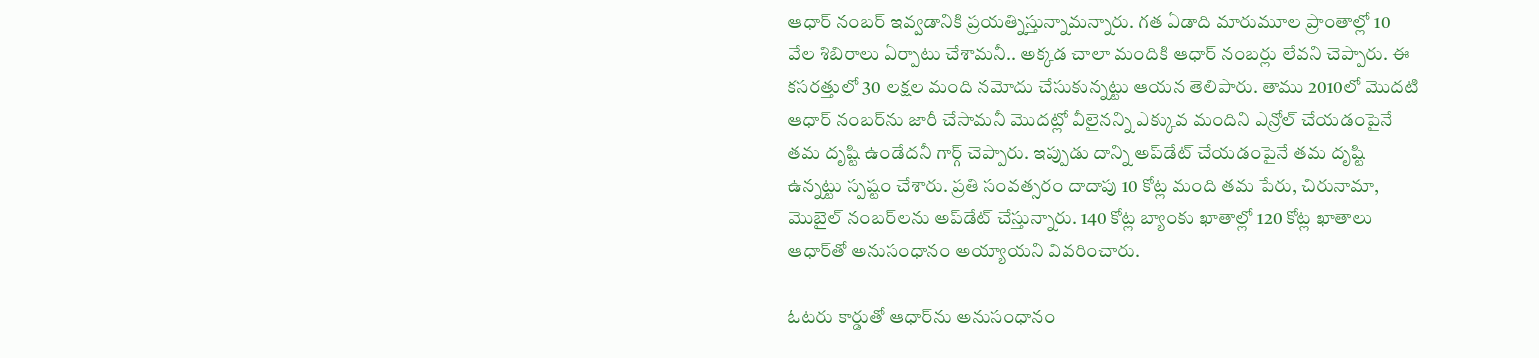ఆధార్ నంబర్ ఇవ్వడానికి ప్రయత్నిస్తున్నామన్నారు. గత ఏడాది మారుమూల ప్రాంతాల్లో 10 వేల శిబిరాలు ఏర్పాటు చేశామనీ.. అక్కడ చాలా మందికి ఆధార్ నంబర్లు లేవని చెప్పారు. ఈ కసరత్తులో 30 లక్షల మంది నమోదు చేసుకున్నట్టు ఆయన తెలిపారు. తాము 2010లో మొదటి ఆధార్ నంబర్‌ను జారీ చేసామనీ మొదట్లో వీలైనన్ని ఎక్కువ మందిని ఎన్రోల్ చేయడంపైనే తమ దృష్టి ఉండేదనీ గార్గ్ చెప్పారు. ఇప్పుడు దాన్ని అప్‌డేట్ చేయడంపైనే తమ దృష్టి ఉన్నట్టు స్పష్టం చేశారు. ప్రతి సంవత్సరం దాదాపు 10 కోట్ల మంది తమ పేరు, చిరునామా, మొబైల్ నంబర్‌లను అప్‌డేట్ చేస్తున్నారు. 140 కోట్ల బ్యాంకు ఖాతాల్లో 120 కోట్ల ఖాతాలు ఆధార్‌తో అనుసంధానం అయ్యాయని వివరించారు.

ఓటరు కార్డుతో ఆధార్‌ను అనుసంధానం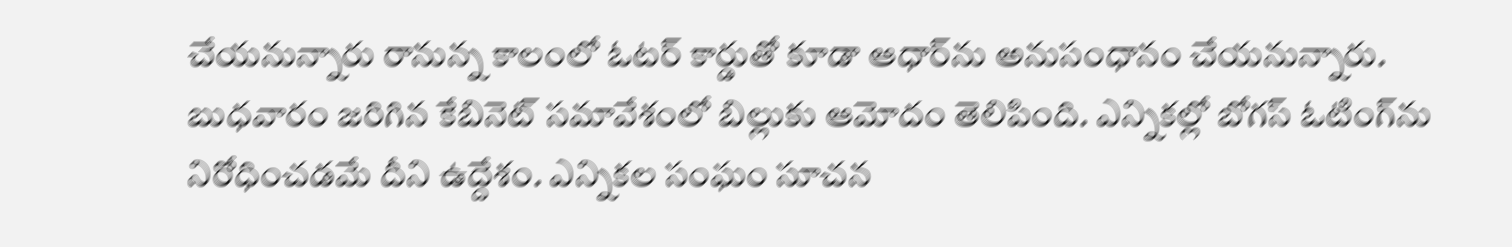చేయనున్నారు రానున్న కాలంలో ఓటర్ కార్డుతో కూడా ఆధార్‌ను అనుసంధానం చేయనున్నారు. బుధవారం జరిగిన కేబినెట్‌ సమావేశంలో బిల్లుకు ఆమోదం తెలిపింది. ఎన్నికల్లో బోగస్ ఓటింగ్‌ను నిరోధించడమే దీని ఉద్దేశం. ఎన్నికల సంఘం సూచన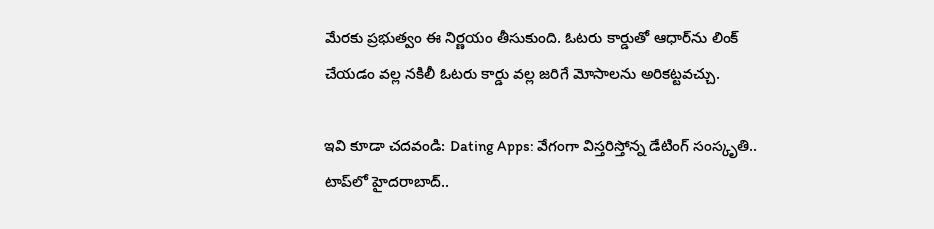మేరకు ప్రభుత్వం ఈ నిర్ణయం తీసుకుంది. ఓటరు కార్డుతో ఆధార్‌ను లింక్ చేయడం వల్ల నకిలీ ఓటరు కార్డు వల్ల జరిగే మోసాలను అరికట్టవచ్చు.

ఇవి కూడా చదవండి: Dating Apps: వేగంగా విస్తరిస్తోన్న డేటింగ్ సంస్కృతి.. టాప్‌లో హైదరాబాద్‌..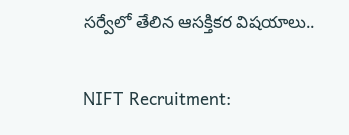సర్వేలో తేలిన ఆసక్తికర విషయాలు..

NIFT Recruitment: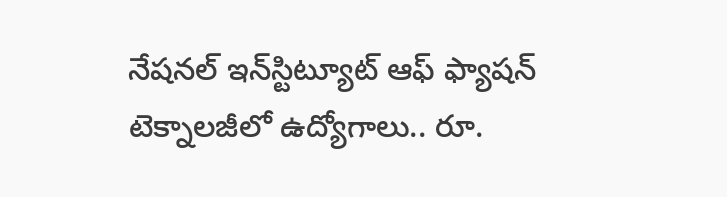నేషనల్‌ ఇన్‌స్టిట్యూట్‌ ఆఫ్‌ ఫ్యాషన్‌ టెక్నాలజీలో ఉద్యోగాలు.. రూ.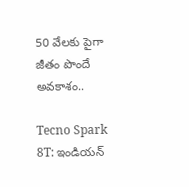50 వేలకు పైగా జీతం పొందే అవకాశం..

Tecno Spark 8T: ఇండియన్‌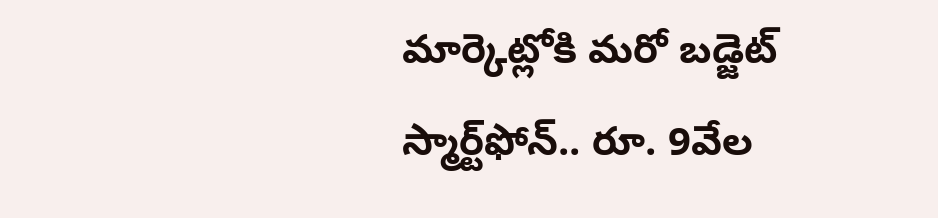మార్కెట్లోకి మరో బడ్జెట్‌ స్మార్ట్‌ఫోన్‌.. రూ. 9వేల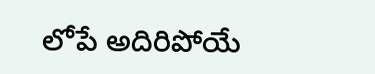లోపే అదిరిపోయే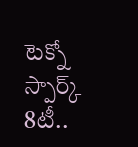టెక్నో స్పార్క్‌ 8టీ..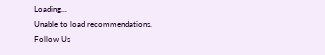Loading...
Unable to load recommendations.
Follow Us